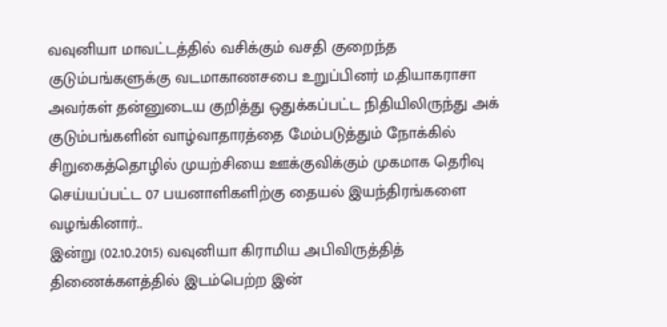வவுனியா மாவட்டத்தில் வசிக்கும் வசதி குறைந்த குடும்பங்களுக்கு வடமாகாணசபை உறுப்பினர் ம.தியாகராசா அவர்கள் தன்னுடைய குறித்து ஒதுக்கப்பட்ட நிதியிலிருந்து அக் குடும்பங்களின் வாழ்வாதாரத்தை மேம்படுத்தும் நோக்கில் சிறுகைத்தொழில் முயற்சியை ஊக்குவிக்கும் முகமாக தெரிவு செய்யப்பட்ட 07 பயனாளிகளிற்கு தையல் இயந்திரங்களை வழங்கினார்..
இன்று (02.10.2015) வவுனியா கிராமிய அபிவிருத்தித் திணைக்களத்தில் இடம்பெற்ற இன்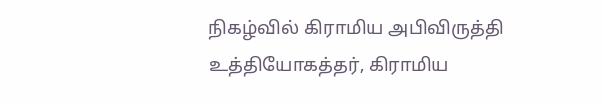நிகழ்வில் கிராமிய அபிவிருத்தி உத்தியோகத்தர், கிராமிய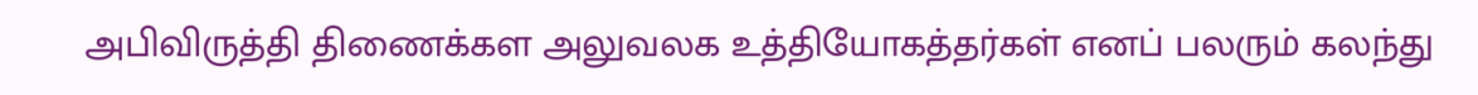அபிவிருத்தி திணைக்கள அலுவலக உத்தியோகத்தர்கள் எனப் பலரும் கலந்து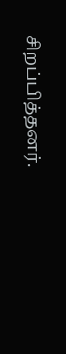சிறப்பித்தனர்.